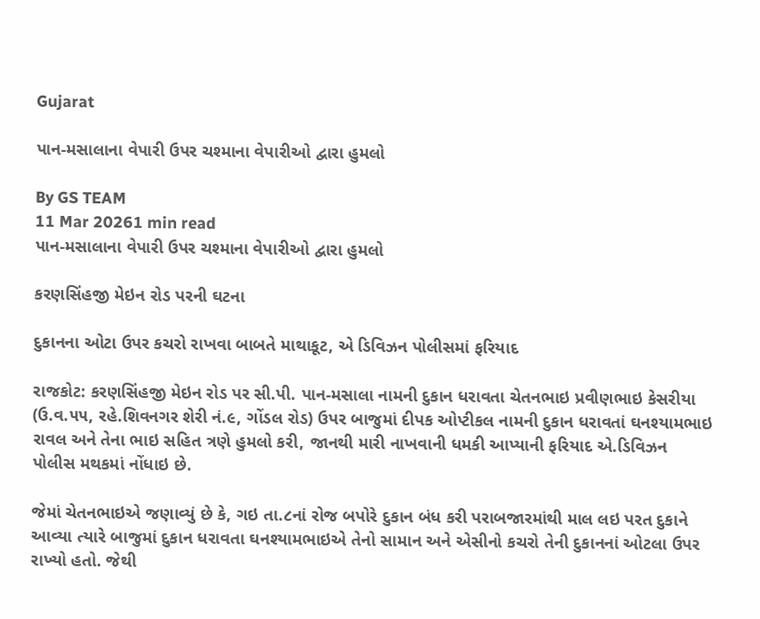Gujarat

પાન-મસાલાના વેપારી ઉપર ચશ્માના વેપારીઓ દ્વારા હુમલો

By GS TEAM
11 Mar 20261 min read
પાન-મસાલાના વેપારી ઉપર ચશ્માના વેપારીઓ દ્વારા હુમલો

કરણસિંહજી મેઇન રોડ પરની ઘટના

દુકાનના ઓટા ઉપર કચરો રાખવા બાબતે માથાકૂટ, એ ડિવિઝન પોલીસમાં ફરિયાદ

રાજકોટ: કરણસિંહજી મેઇન રોડ પર સી.પી. પાન-મસાલા નામની દુકાન ધરાવતા ચેતનભાઇ પ્રવીણભાઇ કેસરીયા (ઉ.વ.૫૫, રહે.શિવનગર શેરી નં.૯, ગોંડલ રોડ) ઉપર બાજુમાં દીપક ઓપ્ટીકલ નામની દુકાન ધરાવતાં ઘનશ્યામભાઇ રાવલ અને તેના ભાઇ સહિત ત્રણે હુમલો કરી, જાનથી મારી નાખવાની ધમકી આપ્યાની ફરિયાદ એ.ડિવિઝન પોલીસ મથકમાં નોંધાઇ છે.

જેમાં ચેતનભાઇએ જણાવ્યું છે કે, ગઇ તા.૮નાં રોજ બપોરે દુકાન બંધ કરી પરાબજારમાંથી માલ લઇ પરત દુકાને આવ્યા ત્યારે બાજુમાં દુકાન ધરાવતા ઘનશ્યામભાઇએ તેનો સામાન અને એસીનો કચરો તેની દુકાનનાં ઓટલા ઉપર રાખ્યો હતો. જેથી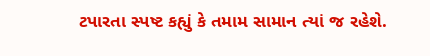ટપારતા સ્પષ્ટ કહ્યું કે તમામ સામાન ત્યાં જ રહેશે.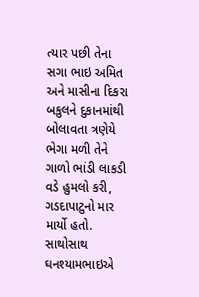ત્યાર પછી તેના સગા ભાઇ અમિત અને માસીના દિકરા બકુલને દુકાનમાંથી બોલાવતા ત્રણેયે ભેગા મળી તેને ગાળો ભાંડી લાકડી વડે હુમલો કરી, ગડદાપાટુનો માર માર્યો હતો. સાથોસાથ ઘનશ્યામભાઇએ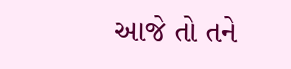આજે તો તને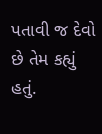પતાવી જ દેવો છે તેમ કહ્યું હતું.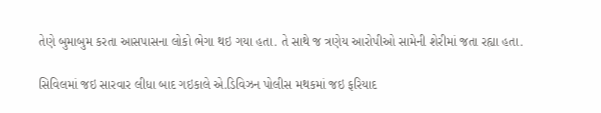તેણે બુમાબુમ કરતા આસપાસના લોકો ભેગા થઇ ગયા હતા. તે સાથે જ ત્રણેય આરોપીઓ સામેની શેરીમાં જતા રહ્યા હતા.

સિવિલમાં જઇ સારવાર લીધા બાદ ગઇકાલે એ.ડિવિઝન પોલીસ મથકમાં જઇ ફરિયાદ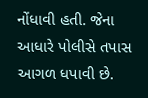નોંધાવી હતી. જેના આધારે પોલીસે તપાસ આગળ ધપાવી છે.